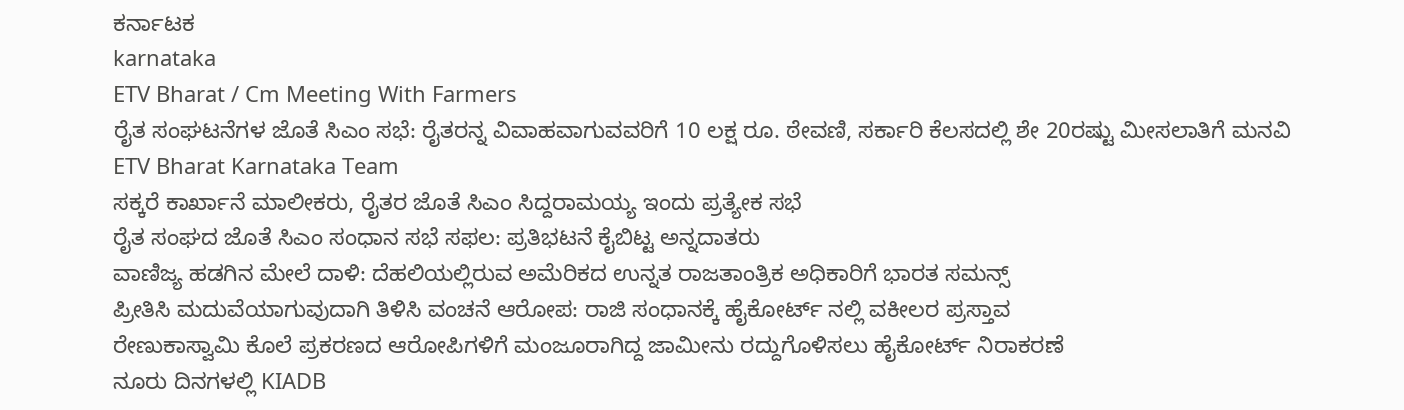ಕರ್ನಾಟಕ
karnataka
ETV Bharat / Cm Meeting With Farmers
ರೈತ ಸಂಘಟನೆಗಳ ಜೊತೆ ಸಿಎಂ ಸಭೆ: ರೈತರನ್ನ ವಿವಾಹವಾಗುವವರಿಗೆ 10 ಲಕ್ಷ ರೂ. ಠೇವಣಿ, ಸರ್ಕಾರಿ ಕೆಲಸದಲ್ಲಿ ಶೇ 20ರಷ್ಟು ಮೀಸಲಾತಿಗೆ ಮನವಿ
ETV Bharat Karnataka Team
ಸಕ್ಕರೆ ಕಾರ್ಖಾನೆ ಮಾಲೀಕರು, ರೈತರ ಜೊತೆ ಸಿಎಂ ಸಿದ್ದರಾಮಯ್ಯ ಇಂದು ಪ್ರತ್ಯೇಕ ಸಭೆ
ರೈತ ಸಂಘದ ಜೊತೆ ಸಿಎಂ ಸಂಧಾನ ಸಭೆ ಸಫಲ: ಪ್ರತಿಭಟನೆ ಕೈಬಿಟ್ಟ ಅನ್ನದಾತರು
ವಾಣಿಜ್ಯ ಹಡಗಿನ ಮೇಲೆ ದಾಳಿ: ದೆಹಲಿಯಲ್ಲಿರುವ ಅಮೆರಿಕದ ಉನ್ನತ ರಾಜತಾಂತ್ರಿಕ ಅಧಿಕಾರಿಗೆ ಭಾರತ ಸಮನ್ಸ್
ಪ್ರೀತಿಸಿ ಮದುವೆಯಾಗುವುದಾಗಿ ತಿಳಿಸಿ ವಂಚನೆ ಆರೋಪ: ರಾಜಿ ಸಂಧಾನಕ್ಕೆ ಹೈಕೋರ್ಟ್ ನಲ್ಲಿ ವಕೀಲರ ಪ್ರಸ್ತಾವ
ರೇಣುಕಾಸ್ವಾಮಿ ಕೊಲೆ ಪ್ರಕರಣದ ಆರೋಪಿಗಳಿಗೆ ಮಂಜೂರಾಗಿದ್ದ ಜಾಮೀನು ರದ್ದುಗೊಳಿಸಲು ಹೈಕೋರ್ಟ್ ನಿರಾಕರಣೆ
ನೂರು ದಿನಗಳಲ್ಲಿ KIADB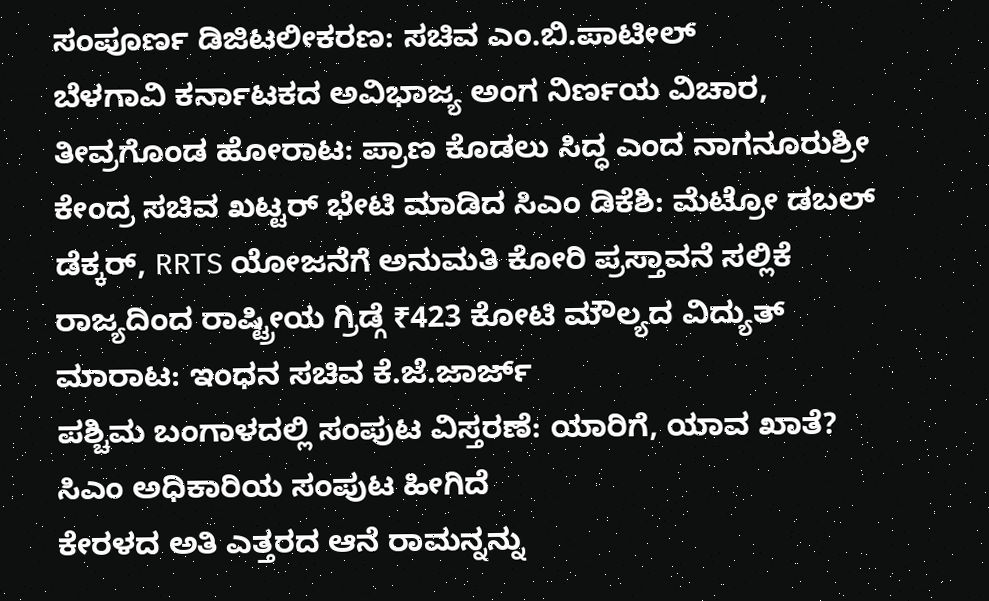ಸಂಪೂರ್ಣ ಡಿಜಿಟಲೀಕರಣ: ಸಚಿವ ಎಂ.ಬಿ.ಪಾಟೀಲ್
ಬೆಳಗಾವಿ ಕರ್ನಾಟಕದ ಅವಿಭಾಜ್ಯ ಅಂಗ ನಿರ್ಣಯ ವಿಚಾರ, ತೀವ್ರಗೊಂಡ ಹೋರಾಟ: ಪ್ರಾಣ ಕೊಡಲು ಸಿದ್ಧ ಎಂದ ನಾಗನೂರುಶ್ರೀ
ಕೇಂದ್ರ ಸಚಿವ ಖಟ್ಟರ್ ಭೇಟಿ ಮಾಡಿದ ಸಿಎಂ ಡಿಕೆಶಿ: ಮೆಟ್ರೋ ಡಬಲ್ ಡೆಕ್ಕರ್, RRTS ಯೋಜನೆಗೆ ಅನುಮತಿ ಕೋರಿ ಪ್ರಸ್ತಾವನೆ ಸಲ್ಲಿಕೆ
ರಾಜ್ಯದಿಂದ ರಾಷ್ಟ್ರೀಯ ಗ್ರಿಡ್ಗೆ ₹423 ಕೋಟಿ ಮೌಲ್ಯದ ವಿದ್ಯುತ್ ಮಾರಾಟ: ಇಂಧನ ಸಚಿವ ಕೆ.ಜೆ.ಜಾರ್ಜ್
ಪಶ್ಚಿಮ ಬಂಗಾಳದಲ್ಲಿ ಸಂಪುಟ ವಿಸ್ತರಣೆ: ಯಾರಿಗೆ, ಯಾವ ಖಾತೆ? ಸಿಎಂ ಅಧಿಕಾರಿಯ ಸಂಪುಟ ಹೀಗಿದೆ
ಕೇರಳದ ಅತಿ ಎತ್ತರದ ಆನೆ ರಾಮನ್ನನ್ನು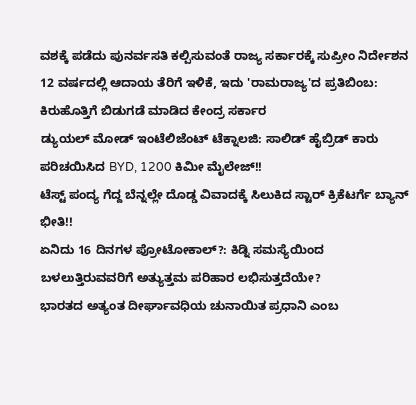ವಶಕ್ಕೆ ಪಡೆದು ಪುನರ್ವಸತಿ ಕಲ್ಪಿಸುವಂತೆ ರಾಜ್ಯ ಸರ್ಕಾರಕ್ಕೆ ಸುಪ್ರೀಂ ನಿರ್ದೇಶನ
12 ವರ್ಷದಲ್ಲಿ ಆದಾಯ ತೆರಿಗೆ ಇಳಿಕೆ, ಇದು 'ರಾಮರಾಜ್ಯ'ದ ಪ್ರತಿಬಿಂಬ: ಕಿರುಹೊತ್ತಿಗೆ ಬಿಡುಗಡೆ ಮಾಡಿದ ಕೇಂದ್ರ ಸರ್ಕಾರ
ಡ್ಯುಯಲ್ ಮೋಡ್ ಇಂಟೆಲಿಜೆಂಟ್ ಟೆಕ್ನಾಲಜಿ: ಸಾಲಿಡ್ ಹೈಬ್ರಿಡ್ ಕಾರು ಪರಿಚಯಿಸಿದ BYD, 1200 ಕಿಮೀ ಮೈಲೇಜ್!!
ಟೆಸ್ಟ್ ಪಂದ್ಯ ಗೆದ್ದ ಬೆನ್ನಲ್ಲೇ ದೊಡ್ಡ ವಿವಾದಕ್ಕೆ ಸಿಲುಕಿದ ಸ್ಟಾರ್ ಕ್ರಿಕೆಟರ್ಗೆ ಬ್ಯಾನ್ ಭೀತಿ!!
ಏನಿದು 16 ದಿನಗಳ ಪ್ರೋಟೋಕಾಲ್?: ಕಿಡ್ನಿ ಸಮಸ್ಯೆಯಿಂದ ಬಳಲುತ್ತಿರುವವರಿಗೆ ಅತ್ಯುತ್ತಮ ಪರಿಹಾರ ಲಭಿಸುತ್ತದೆಯೇ?
ಭಾರತದ ಅತ್ಯಂತ ದೀರ್ಘಾವಧಿಯ ಚುನಾಯಿತ ಪ್ರಧಾನಿ ಎಂಬ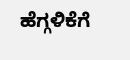ಹೆಗ್ಗಳಿಕೆಗೆ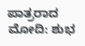ಪಾತ್ರರಾದ ಮೋದಿ: ಶುಭ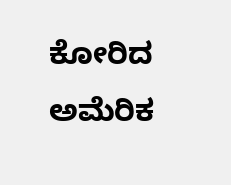ಕೋರಿದ ಅಮೆರಿಕ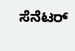ಸೆನೆಟರ್